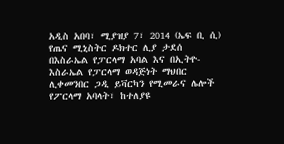አዲስ አበባ፣ ሚያዝያ 7፣ 2014 (ኤፍ ቢ ሲ) የጤና ሚኒስትር ዶክተር ሊያ ታደሰ በእስራኤል የፓርላማ አባል እና በኢትዮ-እስራኤል የፓርላማ ወዳጅነት ማህበር ሊቀመንበር ጋዲ ይቫርካን የሚመራና ሌሎች የፖርላማ አባላት፣ ከተለያዩ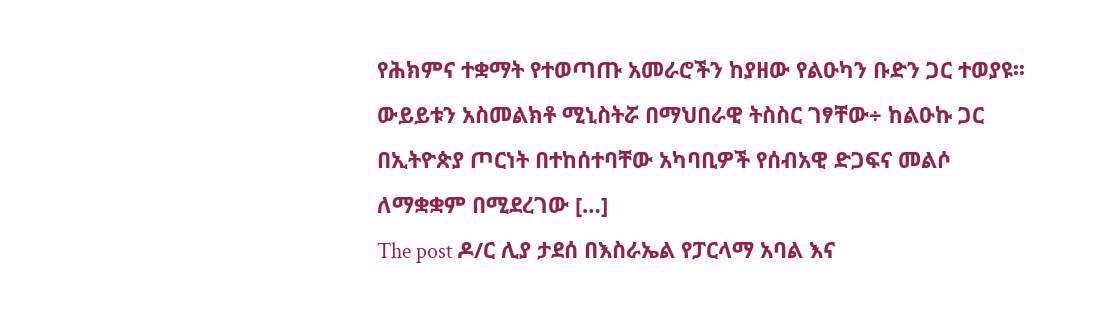የሕክምና ተቋማት የተወጣጡ አመራሮችን ከያዘው የልዑካን ቡድን ጋር ተወያዩ፡፡ ውይይቱን አስመልክቶ ሚኒስትሯ በማህበራዊ ትስስር ገፃቸው÷ ከልዑኩ ጋር በኢትዮጵያ ጦርነት በተከሰተባቸው አካባቢዎች የሰብአዊ ድጋፍና መልሶ ለማቋቋም በሚደረገው […]
The post ዶ/ር ሊያ ታደሰ በእስራኤል የፓርላማ አባል እና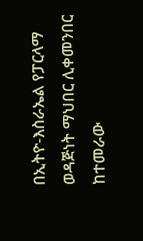በኢትዮ-እስራኤል የፓርላማ ወዳጅነት ማህበር ሊቀመንበር ከተመራው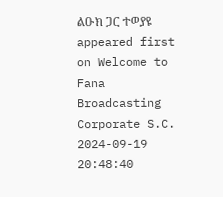ልዑክ ጋር ተወያዩ appeared first on Welcome to Fana Broadcasting Corporate S.C.
2024-09-19 20:48:40